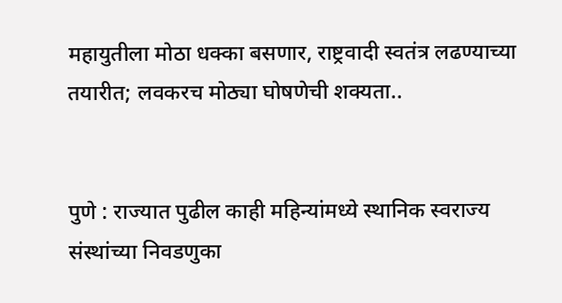महायुतीला मोठा धक्का बसणार, राष्ट्रवादी स्वतंत्र लढण्याच्या तयारीत; लवकरच मोठ्या घोषणेची शक्यता..


पुणे : राज्यात पुढील काही महिन्यांमध्ये स्थानिक स्वराज्य संस्थांच्या निवडणुका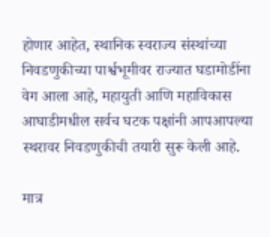होणार आहेत, स्थानिक स्वराज्य संस्थांच्या निवडणुकीच्या पार्श्वभूमीवर राज्यात घडामोडींना वेग आला आहे, महायुती आणि महाविकास आघाडीमधील सर्वच घटक पक्षांनी आपआपल्या स्थरावर निवडणुकीची तयारी सुरू केली आहे.

मात्र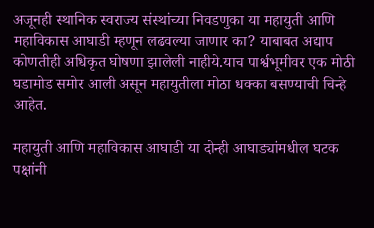अजूनही स्थानिक स्वराज्य संस्थांच्या निवडणुका या महायुती आणि महाविकास आघाडी म्हणून लढवल्या जाणार का? याबाबत अद्याप कोणतीही अधिकृत घोषणा झालेली नाहीये.याच पार्श्वभूमीवर एक मोठी घडामोड समोर आली असून महायुतीला मोठा धक्का बसण्याची चिन्हे आहेत.

महायुती आणि महाविकास आघाडी या दोन्ही आघाड्यांमधील घटक पक्षांनी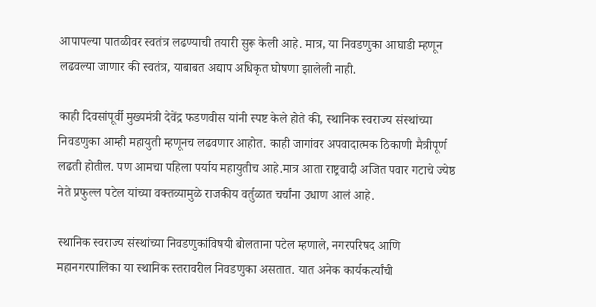आपापल्या पातळीवर स्वतंत्र लढण्याची तयारी सुरू केली आहे. मात्र, या निवडणुका आघाडी म्हणून लढवल्या जाणार की स्वतंत्र, याबाबत अद्याप अधिकृत घोषणा झालेली नाही.

काही दिवसांपूर्वी मुख्यमंत्री देवेंद्र फडणवीस यांनी स्पष्ट केले होते की, स्थानिक स्वराज्य संस्थांच्या निवडणुका आम्ही महायुती म्हणूनच लढवणार आहोत. काही जागांवर अपवादात्मक ठिकाणी मैत्रीपूर्ण लढती होतील. पण आमचा पहिला पर्याय महायुतीच आहे.मात्र आता राष्ट्रवादी अजित पवार गटाचे ज्येष्ठ नेते प्रफुल्ल पटेल यांच्या वक्तव्यामुळे राजकीय वर्तुळात चर्चांना उधाण आलं आहे.

स्थानिक स्वराज्य संस्थांच्या निवडणुकांविषयी बोलताना पटेल म्हणाले, नगरपरिषद आणि महानगरपालिका या स्थानिक स्तरावरील निवडणुका असतात. यात अनेक कार्यकर्त्यांची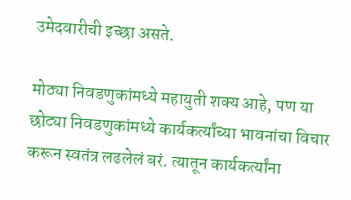उमेदवारीची इच्छा असते.

मोठ्या निवडणुकांमध्ये महायुती शक्य आहे, पण या छोट्या निवडणुकांमध्ये कार्यकर्त्यांच्या भावनांचा विचार करून स्वतंत्र लढलेलं बरं. त्यातून कार्यकर्त्यांना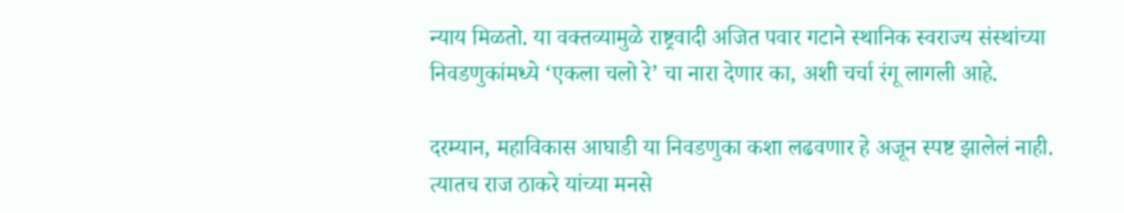न्याय मिळतो. या वक्तव्यामुळे राष्ट्रवादी अजित पवार गटाने स्थानिक स्वराज्य संस्थांच्या निवडणुकांमध्ये ‘एकला चलो रे’ चा नारा देणार का, अशी चर्चा रंगू लागली आहे.

दरम्यान, महाविकास आघाडी या निवडणुका कशा लढवणार हे अजून स्पष्ट झालेलं नाही. त्यातच राज ठाकरे यांच्या मनसे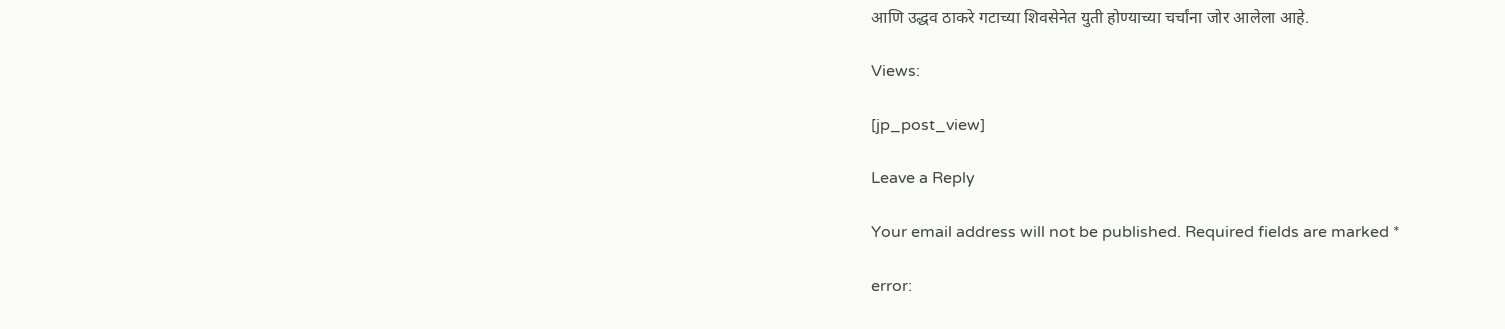आणि उद्धव ठाकरे गटाच्या शिवसेनेत युती होण्याच्या चर्चांना जोर आलेला आहे.

Views:

[jp_post_view]

Leave a Reply

Your email address will not be published. Required fields are marked *

error: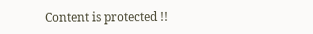Content is protected !!